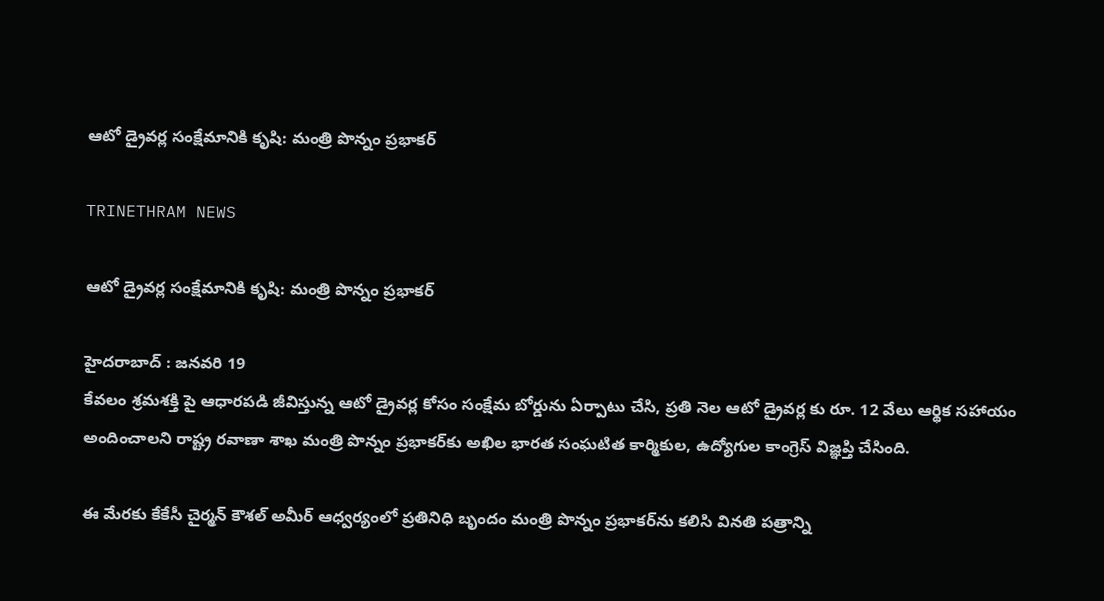ఆటో డ్రైవర్ల సంక్షేమానికి కృషి: మంత్రి పొన్నం ప్రభాకర్

TRINETHRAM NEWS

ఆటో డ్రైవర్ల సంక్షేమానికి కృషి: మంత్రి పొన్నం ప్రభాకర్

హైదరాబాద్ : జనవరి 19
కేవలం శ్రమశక్తి పై ఆధారపడి జీవిస్తున్న ఆటో డ్రైవర్ల కోసం సంక్షేమ బోర్డును ఏర్పాటు చేసి, ప్రతి నెల ఆటో డ్రైవర్ల కు రూ. 12 వేలు ఆర్థిక సహాయం అందించాలని రాష్ట్ర రవాణా శాఖ మంత్రి పొన్నం ప్రభాకర్‌కు అఖిల భారత సంఘటిత కార్మికుల, ఉద్యోగుల కాంగ్రెస్ విజ్ఞప్తి చేసింది.

ఈ మేరకు కేకేసీ చైర్మన్ కౌశల్ అమీర్ ఆధ్వర్యంలో ప్రతినిధి బృందం మంత్రి పొన్నం ప్రభాకర్‌ను కలిసి వినతి పత్రాన్ని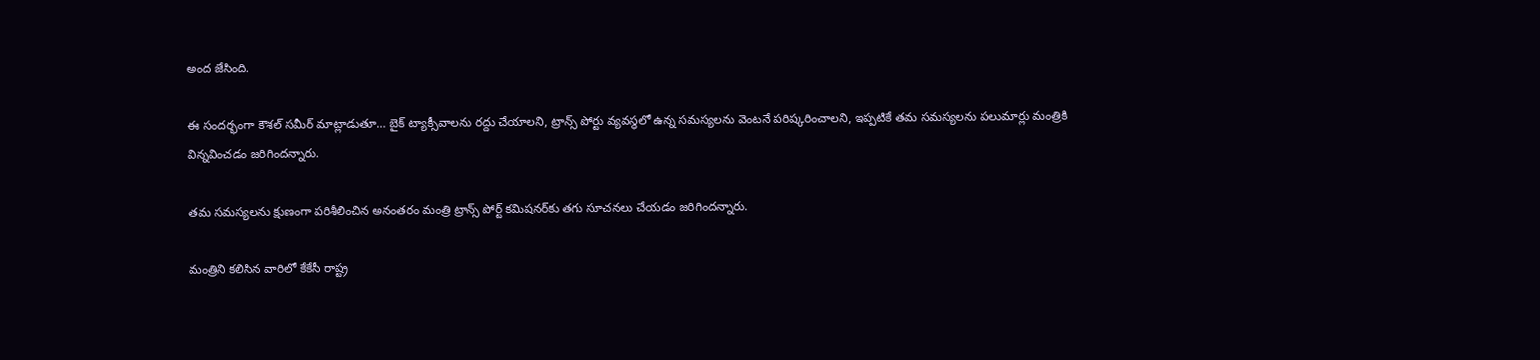అంద జేసింది.

ఈ సందర్భంగా కౌశల్ సమీర్ మాట్లాడుతూ… బైక్ ట్యాక్సీవాలను రద్దు చేయాలని, ట్రాన్స్ పోర్టు వ్యవస్థలో ఉన్న సమస్యలను వెంటనే పరిష్కరించాలని, ఇప్పటికే తమ సమస్యలను పలుమార్లు మంత్రికి విన్నవించడం జరిగిందన్నారు.

తమ సమస్యలను క్షుణంగా పరిశీలించిన అనంతరం మంత్రి ట్రాన్స్ పోర్ట్ కమిషనర్‌కు తగు సూచనలు చేయడం జరిగిందన్నారు.

మంత్రిని కలిసిన వారిలో కేకేసీ రాష్ట్ర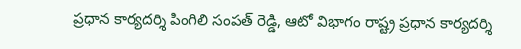ప్రధాన కార్యదర్శి పింగిలి సంపత్ రెడ్డి, ఆటో విభాగం రాష్ట్ర ప్రధాన కార్యదర్శి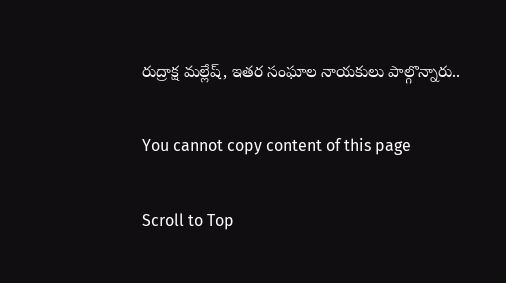రుద్రాక్ష మల్లేష్, ఇతర సంఘాల నాయకులు పాల్గొన్నారు..

You cannot copy content of this page

Scroll to Top